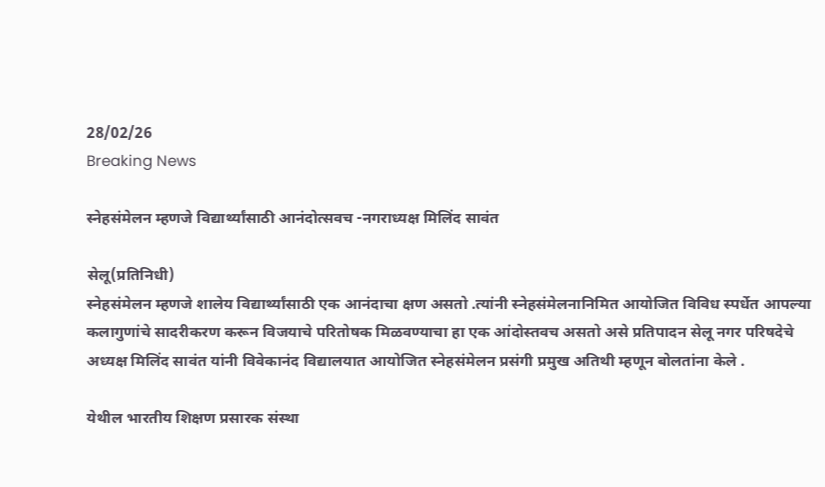28/02/26
Breaking News

स्नेहसंमेलन म्हणजे विद्यार्थ्यांसाठी आनंदोत्सवच -नगराध्यक्ष मिलिंद सावंत

सेलू(प्रतिनिधी)
स्नेहसंमेलन म्हणजे शालेय विद्यार्थ्यांसाठी एक आनंदाचा क्षण असतो .त्यांनी स्नेहसंमेलनानिमित आयोजित विविध स्पर्धेत आपल्या कलागुणांचे सादरीकरण करून विजयाचे परितोषक मिळवण्याचा हा एक आंदोस्तवच असतो असे प्रतिपादन सेलू नगर परिषदेचे अध्यक्ष मिलिंद सावंत यांनी विवेकानंद विद्यालयात आयोजित स्नेहसंमेलन प्रसंगी प्रमुख अतिथी म्हणून बोलतांना केले .

येथील भारतीय शिक्षण प्रसारक संस्था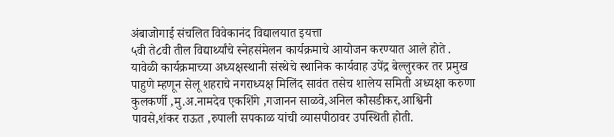अंबाजोगाई संचलित विवेकानंद विद्यालयात इयत्ता
५वी ते८वी तील विद्यार्थ्यांचे स्नेहसंमेलन कार्यक्रमाचे आयोजन करण्यात आले होते .
यावेळी कार्यक्रमाच्या अध्यक्षस्थानी संस्थेचे स्थानिक कार्यवाह उपेंद्र बेल्लुरकर तर प्रमुख पाहुणे म्हणून सेलू शहराचे नगराध्यक्ष मिलिंद सावंत तसेच शालेय समिती अध्यक्षा करुणा कुलकर्णी ,मु.अ.नामदेव एकशिंगे ,गजानन साळवे,अनिल कौसडीकर,आश्विनी पावसे,शंकर राऊत ,रुपाली सपकाळ यांची व्यासपीठावर उपस्थिती होती.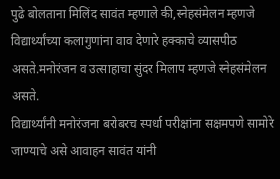पुढे बोलताना मिलिंद सावंत म्हणाले की,स्नेहसंमेलन म्हणजे विद्यार्थ्यांच्या कलागुणांना वाव देणारे हक्काचे व्यासपीठ असते.मनोरंजन व उत्साहाचा सुंदर मिलाप म्हणजे स्नेहसंमेलन असते.
विद्यार्थ्यांनी मनोरंजना बरोबरच स्पर्धा परीक्षांना सक्षमपणे सामोरे जाण्याचे असे आवाहन सावंत यांनी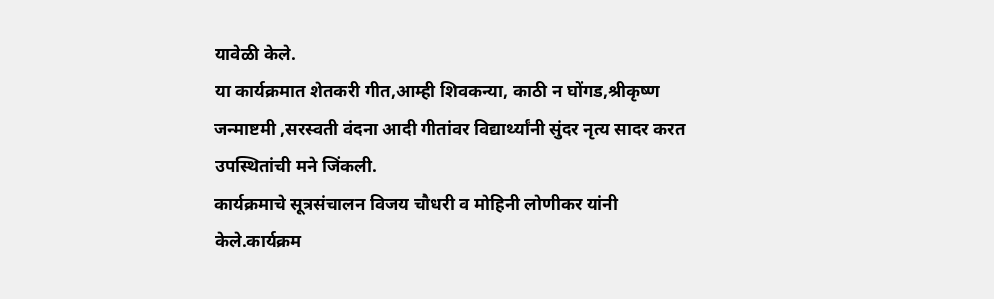यावेळी केले.
या कार्यक्रमात शेतकरी गीत,आम्ही शिवकन्या, काठी न घोंगड,श्रीकृष्ण जन्माष्टमी ,सरस्वती वंदना आदी गीतांवर विद्यार्थ्यांनी सुंदर नृत्य सादर करत उपस्थितांची मने जिंकली.
कार्यक्रमाचे सूत्रसंचालन विजय चौधरी व मोहिनी लोणीकर यांनी केले.कार्यक्रम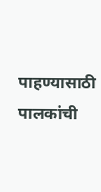पाहण्यासाठी पालकांची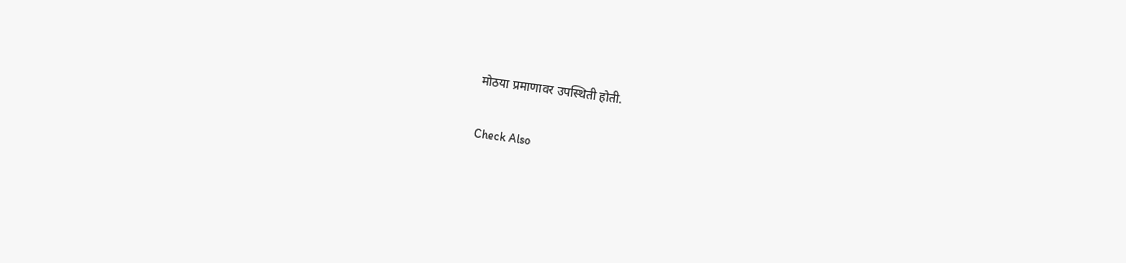मोठया प्रमाणावर उपस्थिती होती.

Check Also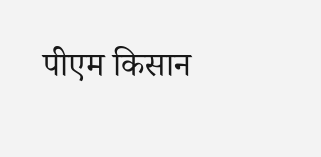पीएम किसान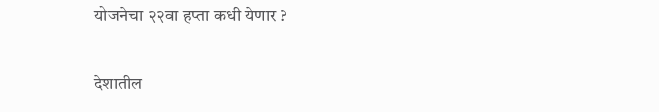योजनेचा २२वा हप्ता कधी येणार ?

देशातील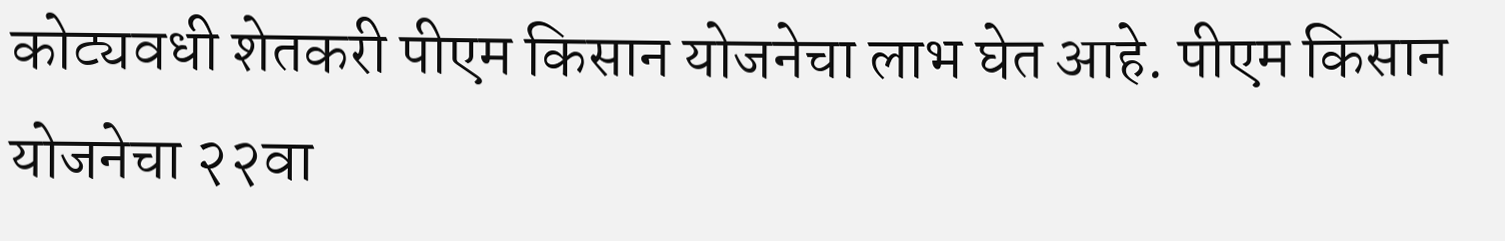कोट्यवधी शेतकरी पीएम किसान योजनेचा लाभ घेत आहे. पीएम किसान योजनेचा २२वा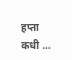हप्ता कधी …